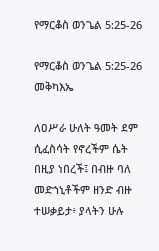የማርቆስ ወንጌል 5:25-26

የማርቆስ ወንጌል 5:25-26 መቅካእኤ

ለዐሥራ ሁለት ዓመት ደም ሲፈስሳት የኖረችም ሴት በዚያ ነበረች፤ በብዙ ባለ መድኀኒቶችም ዘንድ ብዙ ተሠቃይታ፥ ያላትን ሁሉ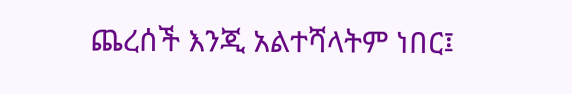ጨረሰች እንጂ አልተሻላትም ነበር፤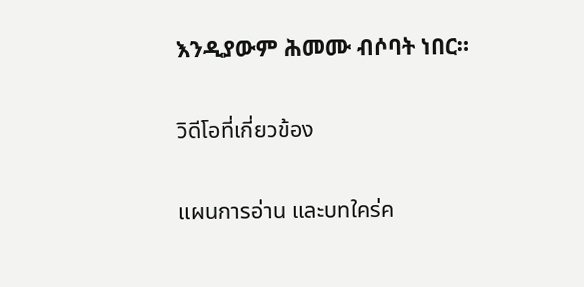እንዲያውም ሕመሙ ብሶባት ነበር።

วิดีโอที่เกี่ยวข้อง

แผนการอ่าน และบทใคร่ค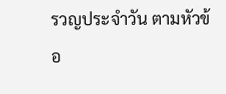รวญประจำวัน ตามหัวข้อ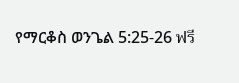የማርቆስ ወንጌል 5:25-26 ฟรี